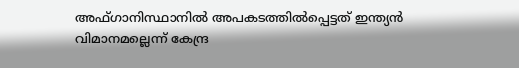അഫ്ഗാനിസ്ഥാനില്‍ അപകടത്തില്‍പ്പെട്ടത് ഇന്ത്യന്‍ വിമാനമല്ലെന്ന് കേന്ദ്ര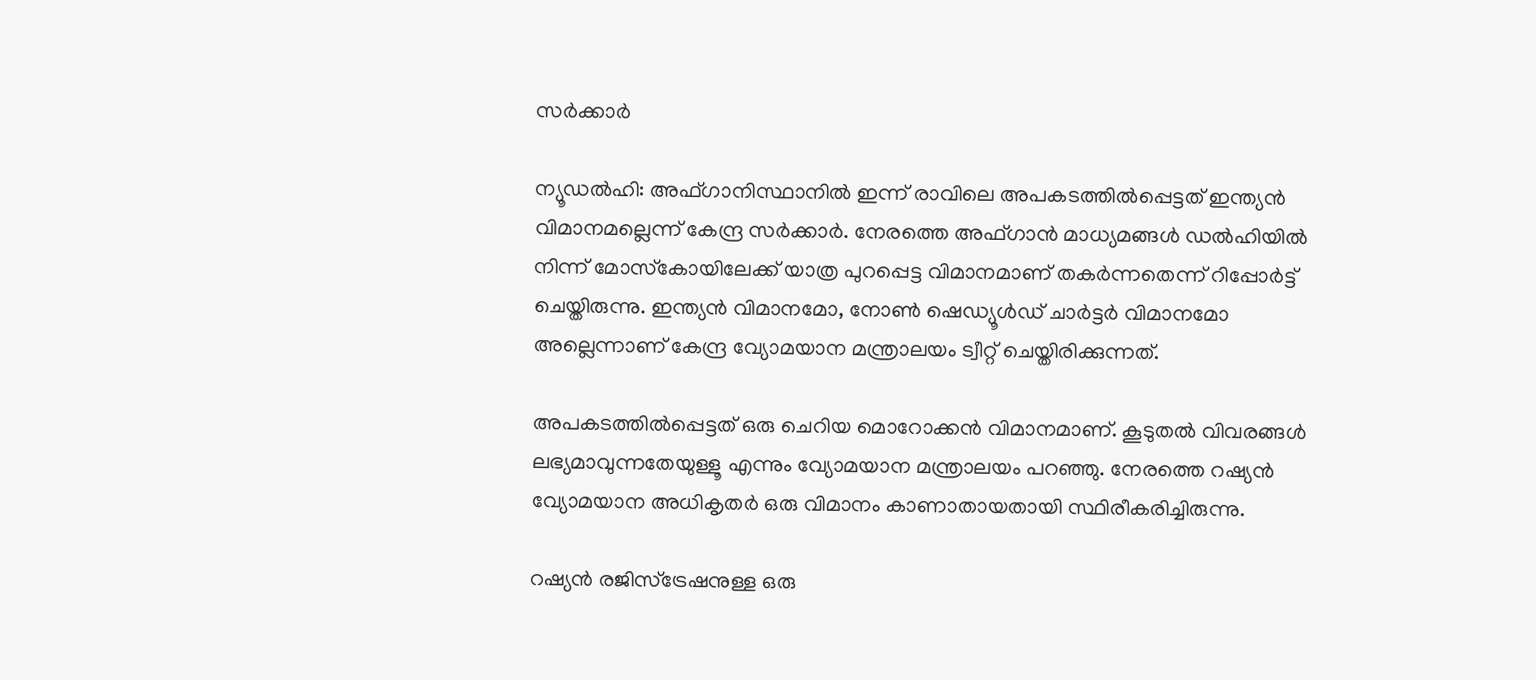സര്‍ക്കാര്‍

ന്യൂഡല്‍ഹി: അഫ്ഗാനിസ്ഥാനില്‍ ഇന്ന് രാവിലെ അപകടത്തില്‍പ്പെട്ടത് ഇന്ത്യന്‍ വിമാനമല്ലെന്ന് കേന്ദ്ര സര്‍ക്കാര്‍. നേരത്തെ അഫ്ഗാന്‍ മാധ്യമങ്ങള്‍ ഡല്‍ഹിയില്‍ നിന്ന് മോസ്‌കോയിലേക്ക് യാത്ര പുറപ്പെട്ട വിമാനമാണ് തകര്‍ന്നതെന്ന് റിപ്പോര്‍ട്ട് ചെയ്തിരുന്നു. ഇന്ത്യന്‍ വിമാനമോ, നോണ്‍ ഷെഡ്യൂള്‍ഡ് ചാര്‍ട്ടര്‍ വിമാനമോ അല്ലെന്നാണ് കേന്ദ്ര വ്യോമയാന മന്ത്രാലയം ട്വീറ്റ് ചെയ്തിരിക്കുന്നത്.

അപകടത്തില്‍പ്പെട്ടത് ഒരു ചെറിയ മൊറോക്കന്‍ വിമാനമാണ്. കൂടുതല്‍ വിവരങ്ങള്‍ ലഭ്യമാവുന്നതേയുള്ളൂ എന്നും വ്യോമയാന മന്ത്രാലയം പറഞ്ഞു. നേരത്തെ റഷ്യന്‍ വ്യോമയാന അധികൃതര്‍ ഒരു വിമാനം കാണാതായതായി സ്ഥിരീകരിച്ചിരുന്നു.

റഷ്യന്‍ രജിസ്‌ട്രേഷനുള്ള ഒരു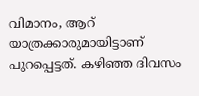വിമാനം, ആറ് യാത്രക്കാരുമായിട്ടാണ് പുറപ്പെട്ടത്. കഴിഞ്ഞ ദിവസം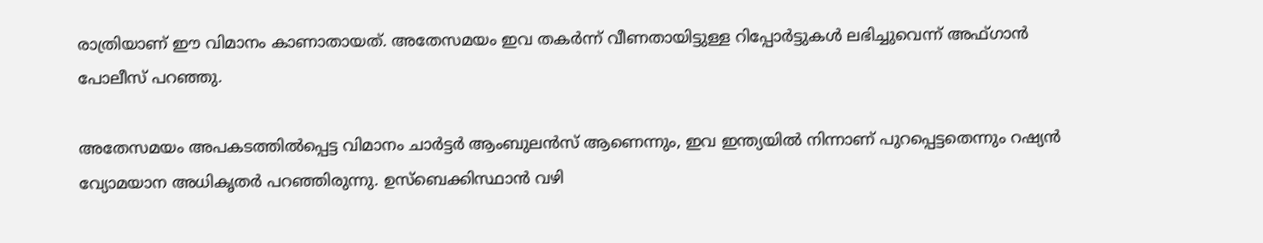രാത്രിയാണ് ഈ വിമാനം കാണാതായത്. അതേസമയം ഇവ തകര്‍ന്ന് വീണതായിട്ടുള്ള റിപ്പോര്‍ട്ടുകള്‍ ലഭിച്ചുവെന്ന് അഫ്ഗാന്‍ പോലീസ് പറഞ്ഞു.

അതേസമയം അപകടത്തില്‍പ്പെട്ട വിമാനം ചാര്‍ട്ടര്‍ ആംബുലന്‍സ് ആണെന്നും, ഇവ ഇന്ത്യയില്‍ നിന്നാണ് പുറപ്പെട്ടതെന്നും റഷ്യന്‍ വ്യോമയാന അധികൃതര്‍ പറഞ്ഞിരുന്നു. ഉസ്‌ബെക്കിസ്ഥാന്‍ വഴി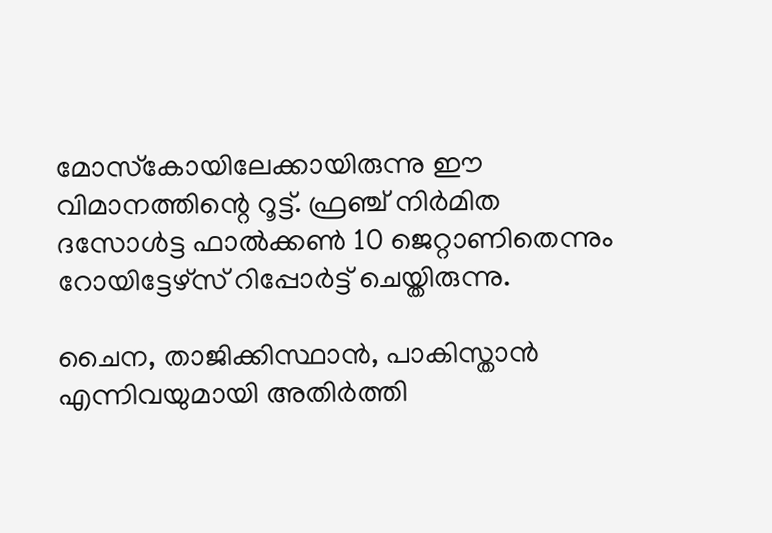മോസ്‌കോയിലേക്കായിരുന്നു ഈ വിമാനത്തിന്റെ റൂട്ട്. ഫ്രഞ്ച് നിര്‍മിത ദസോള്‍ട്ട ഫാല്‍ക്കണ്‍ 10 ജെറ്റാണിതെന്നും റോയിട്ടേഴ്‌സ് റിപ്പോര്‍ട്ട് ചെയ്തിരുന്നു.

ചൈന, താജിക്കിസ്ഥാന്‍, പാകിസ്താന്‍ എന്നിവയുമായി അതിര്‍ത്തി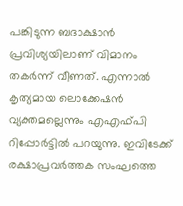പങ്കിടുന്ന ബദാക്ഷാന്‍ പ്രവിശ്യയിലാണ് വിമാനം തകര്‍ന്ന് വീണത്. എന്നാല്‍ കൃത്യമായ ലൊക്കേഷന്‍ വ്യക്തമല്ലെന്നും എഎഫ്പി റിപ്പോര്‍ട്ടില്‍ പറയുന്നു. ഇവിടേക്ക് രക്ഷാപ്രവര്‍ത്തക സംഘത്തെ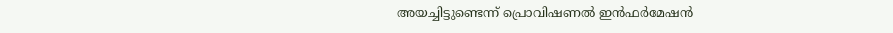അയച്ചിട്ടുണ്ടെന്ന് പ്രൊവിഷണല്‍ ഇന്‍ഫര്‍മേഷന്‍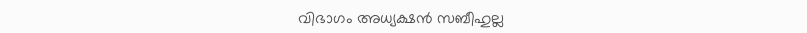വിഭാഗം അധ്യക്ഷന്‍ സബീഹുല്ല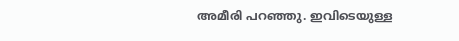അമീരി പറഞ്ഞു. ഇവിടെയുള്ള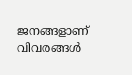ജനങ്ങളാണ് വിവരങ്ങള്‍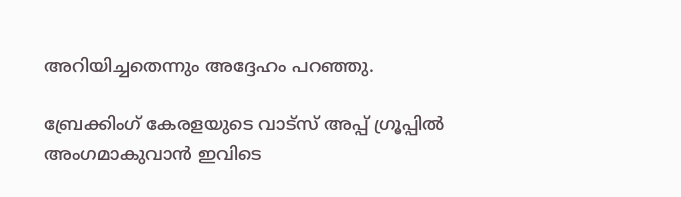അറിയിച്ചതെന്നും അദ്ദേഹം പറഞ്ഞു.

ബ്രേക്കിംഗ് കേരളയുടെ വാട്സ് അപ്പ് ഗ്രൂപ്പിൽ അംഗമാകുവാൻ ഇവിടെ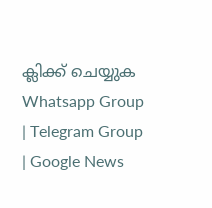ക്ലിക്ക് ചെയ്യുക Whatsapp Group | Telegram Group | Google News